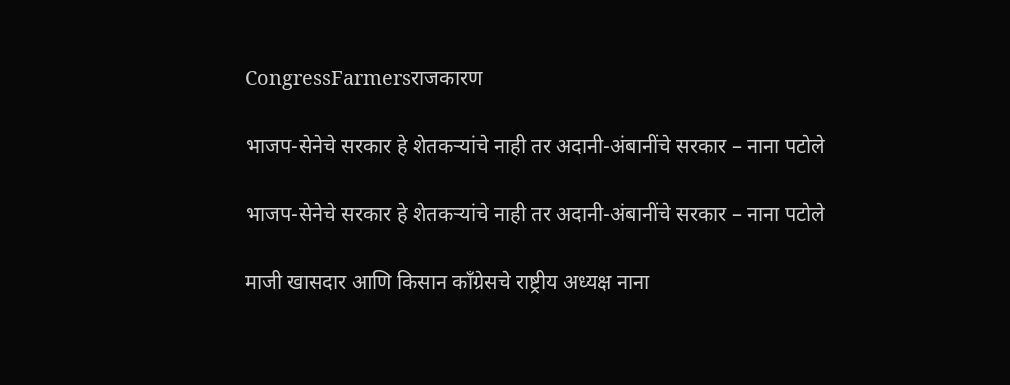CongressFarmersराजकारण

भाजप-सेनेचे सरकार हे शेतकऱ्यांचे नाही तर अदानी-अंबानींचे सरकार – नाना पटोले

भाजप-सेनेचे सरकार हे शेतकऱ्यांचे नाही तर अदानी-अंबानींचे सरकार – नाना पटोले

माजी खासदार आणि किसान काँग्रेसचे राष्ट्रीय अध्यक्ष नाना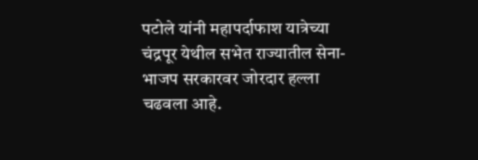पटोले यांनी महापर्दाफाश यात्रेच्या चंद्रपूर येथील सभेत राज्यातील सेना-भाजप सरकारवर जोरदार हल्ला चढवला आहे.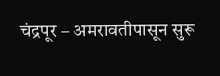चंद्रपूर – अमरावतीपासून सुरू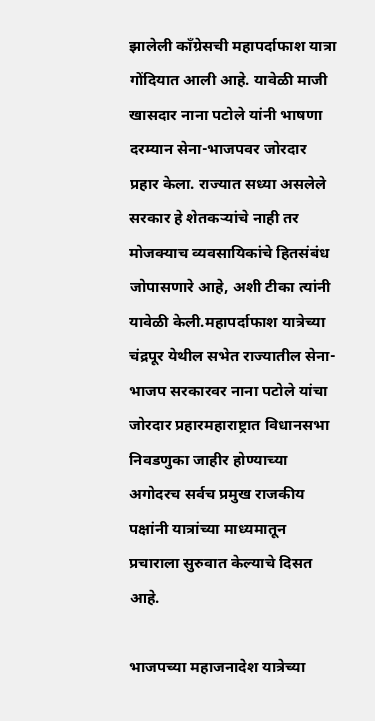झालेली काँग्रेसची महापर्दाफाश यात्रा गोंदियात आली आहे. यावेळी माजी खासदार नाना पटोले यांनी भाषणा दरम्यान सेना-भाजपवर जोरदार प्रहार केला. राज्यात सध्या असलेले सरकार हे शेतकऱ्यांचे नाही तर मोजक्याच व्यवसायिकांचे हितसंबंध जोपासणारे आहे, अशी टीका त्यांनी यावेळी केली.महापर्दाफाश यात्रेच्या चंद्रपूर येथील सभेत राज्यातील सेना-भाजप सरकारवर नाना पटोले यांचा जोरदार प्रहारमहाराष्ट्रात विधानसभा निवडणुका जाहीर होण्याच्या अगोदरच सर्वच प्रमुख राजकीय पक्षांनी यात्रांच्या माध्यमातून प्रचाराला सुरुवात केल्याचे दिसत आहे.

भाजपच्या महाजनादेश यात्रेच्या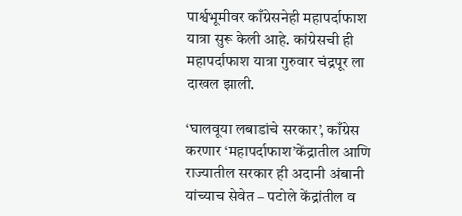पार्श्वभूमीवर काँग्रेसनेही महापर्दाफाश यात्रा सुरू केली आहे. कांग्रेसची ही महापर्दाफाश यात्रा गुरुवार चंद्रपूर ला दाखल झाली.

‘घालवूया लबाडांचे सरकार’, काँग्रेस करणार ‘महापर्दाफाश’केंद्रातील आणि राज्यातील सरकार ही अदानी अंबानी यांच्याच सेवेत – पटोले केंद्रांतील व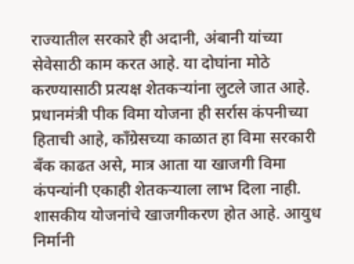राज्यातील सरकारे ही अदानी, अंबानी यांच्या सेवेसाठी काम करत आहे. या दोघांना मोठे करण्यासाठी प्रत्यक्ष शेतकऱ्यांना लुटले जात आहे. प्रधानमंत्री पीक विमा योजना ही सर्रास कंपनीच्या हिताची आहे, काँग्रेसच्या काळात हा विमा सरकारी बँक काढत असे, मात्र आता या खाजगी विमा कंपन्यांनी एकाही शेतकऱ्याला लाभ दिला नाही. शासकीय योजनांचे खाजगीकरण होत आहे. आयुध निर्मानी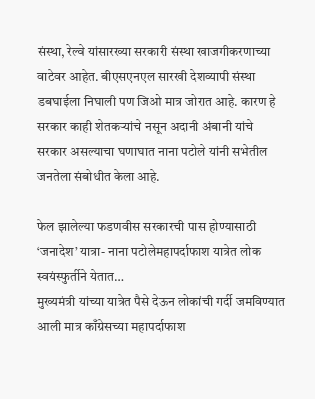संस्था, रेल्वे यांसारख्या सरकारी संस्था खाजगीकरणाच्या वाटेवर आहेत. बीएसएनएल सारखी देशव्यापी संस्था डबघाईला निघाली पण जिओ मात्र जोरात आहे. कारण हे सरकार काही शेतकऱ्यांचे नसून अदानी अंबानी यांचे सरकार असल्याचा घणाघात नाना पटोले यांनी सभेतील जनतेला संबोधीत केला आहे.

फेल झालेल्या फडणवीस सरकारची पास होण्यासाठी ‘जनादेश’ यात्रा- नाना पटोलेमहापर्दाफाश यात्रेत लोक स्वयंस्फुर्तीने येतात…
मुख्यमंत्री यांच्या यात्रेत पैसे देऊन लोकांची गर्दी जमविण्यात आली मात्र काँग्रेसच्या महापर्दाफाश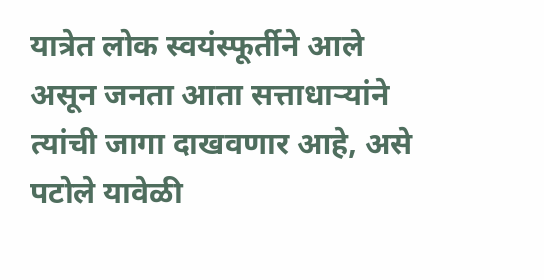यात्रेत लोक स्वयंस्फूर्तीने आले असून जनता आता सत्ताधाऱ्यांने त्यांची जागा दाखवणार आहे, असे पटोले यावेळी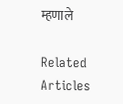म्हणाले

Related Articles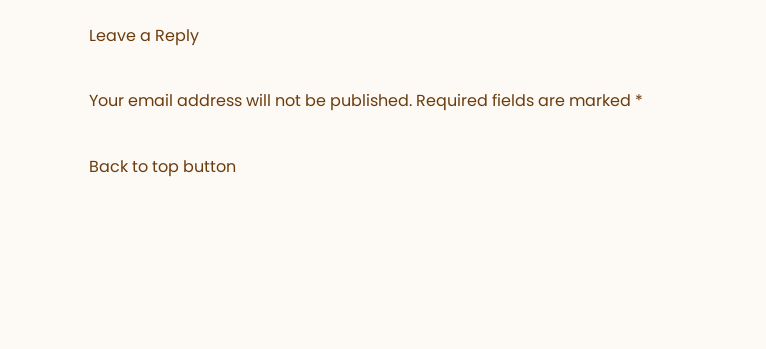Leave a Reply

Your email address will not be published. Required fields are marked *

Back to top button